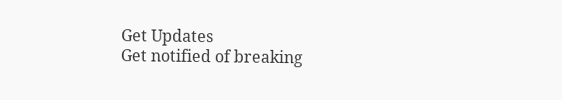Get Updates
Get notified of breaking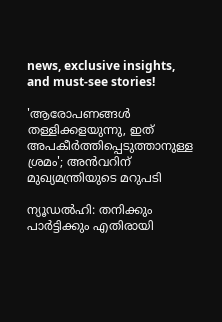news, exclusive insights, and must-see stories!

'ആരോപണങ്ങൾ തള്ളിക്കളയുന്നു, ഇത് അപകീർത്തിപ്പെടുത്താനുള്ള ശ്രമം'; അൻവറിന് മുഖ്യമന്ത്രിയുടെ മറുപടി

ന്യൂഡൽഹി: തനിക്കും പാർട്ടിക്കും എതിരായി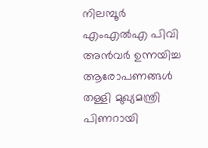നിലമ്പൂർ എംഎൽഎ പിവി അൻവർ ഉന്നയിച്ച ആരോപണങ്ങൾ തള്ളി മുഖ്യമന്ത്രി പിണറായി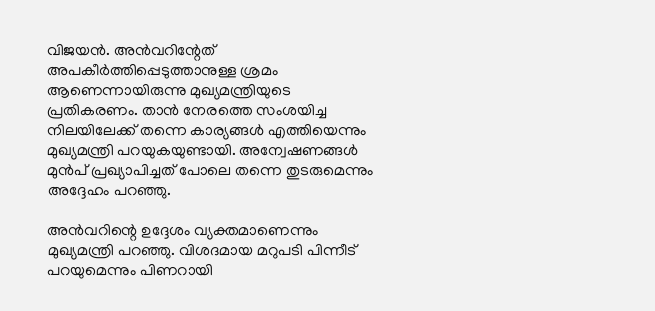വിജയൻ. അൻവറിന്റേത് അപകീർത്തിപ്പെടുത്താനുള്ള ശ്രമം ആണെന്നായിരുന്നു മുഖ്യമന്ത്രിയുടെ പ്രതികരണം. താൻ നേരത്തെ സംശയിച്ച നിലയിലേക്ക് തന്നെ കാര്യങ്ങൾ എത്തിയെന്നും മുഖ്യമന്ത്രി പറയുകയുണ്ടായി. അന്വേഷണങ്ങൾ മുൻപ് പ്രഖ്യാപിച്ചത് പോലെ തന്നെ തുടരുമെന്നും അദ്ദേഹം പറഞ്ഞു.

അൻവറിന്റെ ഉദ്ദേശം വ്യക്തമാണെന്നും മുഖ്യമന്ത്രി പറഞ്ഞു. വിശദമായ മറുപടി പിന്നീട് പറയുമെന്നും പിണറായി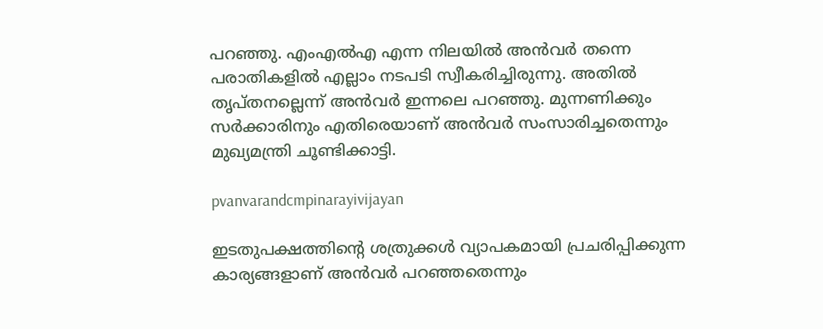പറഞ്ഞു. എംഎൽഎ എന്ന നിലയിൽ അൻവർ തന്നെ പരാതികളിൽ എല്ലാം നടപടി സ്വീകരിച്ചിരുന്നു. അതിൽ തൃപ്‌തനല്ലെന്ന് അൻവർ ഇന്നലെ പറഞ്ഞു. മുന്നണിക്കും സർക്കാരിനും എതിരെയാണ് അൻവർ സംസാരിച്ചതെന്നും മുഖ്യമന്ത്രി ചൂണ്ടിക്കാട്ടി.

pvanvarandcmpinarayivijayan

ഇടതുപക്ഷത്തിന്റെ ശത്രുക്കൾ വ്യാപകമായി പ്രചരിപ്പിക്കുന്ന കാര്യങ്ങളാണ് അൻവർ പറഞ്ഞതെന്നും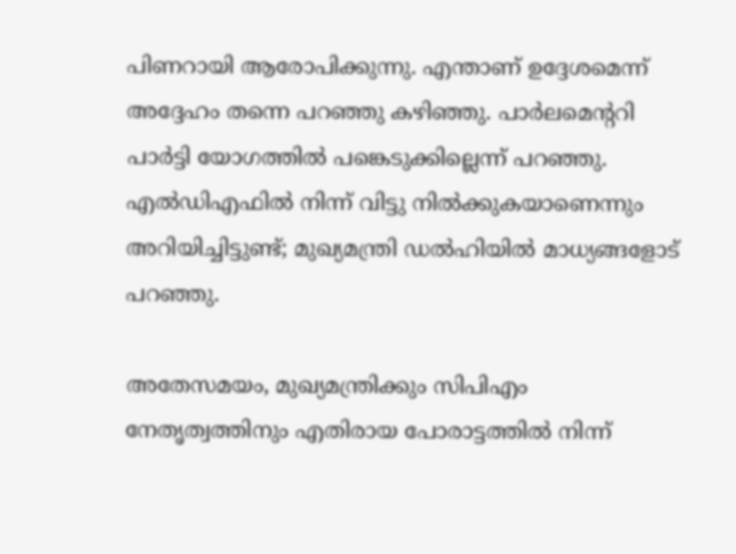പിണറായി ആരോപിക്കുന്നു. എന്താണ് ഉദ്ദേശമെന്ന് അദ്ദേഹം തന്നെ പറഞ്ഞു കഴിഞ്ഞു. പാർലമെന്ററി പാർട്ടി യോഗത്തിൽ പങ്കെടുക്കില്ലെന്ന് പറഞ്ഞു. എൽഡിഎഫിൽ നിന്ന് വിട്ടു നിൽക്കുകയാണെന്നും അറിയിച്ചിട്ടുണ്ട്; മുഖ്യമന്ത്രി ഡൽഹിയിൽ മാധ്യങ്ങളോട് പറഞ്ഞു.

അതേസമയം, മുഖ്യമന്ത്രിക്കും സിപിഎം നേതൃത്വത്തിനും എതിരായ പോരാട്ടത്തിൽ നിന്ന്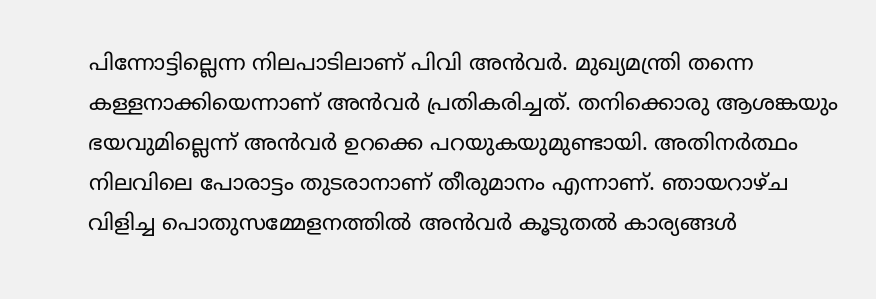പിന്നോട്ടില്ലെന്ന നിലപാടിലാണ് പിവി അൻവർ. മുഖ്യമന്ത്രി തന്നെ കള്ളനാക്കിയെന്നാണ് അൻവർ പ്രതികരിച്ചത്. തനിക്കൊരു ആശങ്കയും ഭയവുമില്ലെന്ന് അൻവർ ഉറക്കെ പറയുകയുമുണ്ടായി. അതിനർത്ഥം നിലവിലെ പോരാട്ടം തുടരാനാണ് തീരുമാനം എന്നാണ്. ഞായറാഴ്‌ച വിളിച്ച പൊതുസമ്മേളനത്തിൽ അൻവർ കൂടുതൽ കാര്യങ്ങൾ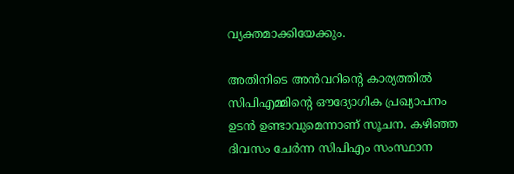വ്യക്തമാക്കിയേക്കും.

അതിനിടെ അൻവറിന്റെ കാര്യത്തിൽ സിപിഎമ്മിന്റെ ഔദ്യോഗിക പ്രഖ്യാപനം ഉടൻ ഉണ്ടാവുമെന്നാണ് സൂചന. കഴിഞ്ഞ ദിവസം ചേർന്ന സിപിഎം സംസ്ഥാന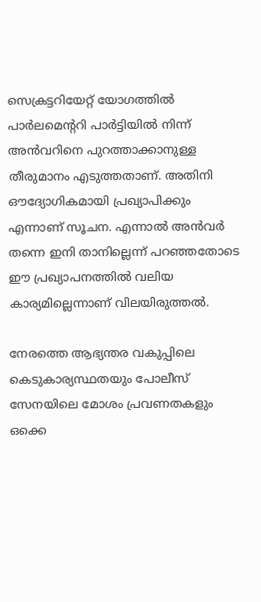സെക്രട്ടറിയേറ്റ് യോഗത്തിൽ പാർലമെന്ററി പാർട്ടിയിൽ നിന്ന് അൻവറിനെ പുറത്താക്കാനുള്ള തീരുമാനം എടുത്തതാണ്. അതിനി ഔദ്യോഗികമായി പ്രഖ്യാപിക്കും എന്നാണ് സൂചന. എന്നാൽ അൻവർ തന്നെ ഇനി താനില്ലെന്ന് പറഞ്ഞതോടെ ഈ പ്രഖ്യാപനത്തിൽ വലിയ കാര്യമില്ലെന്നാണ് വിലയിരുത്തൽ.

നേരത്തെ ആഭ്യന്തര വകുപ്പിലെ കെടുകാര്യസ്ഥതയും പോലീസ് സേനയിലെ മോശം പ്രവണതകളും ഒക്കെ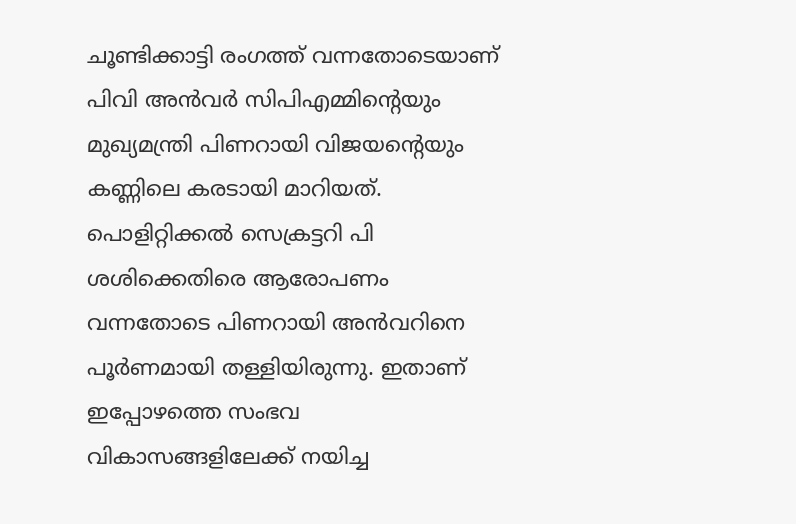ചൂണ്ടിക്കാട്ടി രംഗത്ത് വന്നതോടെയാണ് പിവി അൻവർ സിപിഎമ്മിന്റെയും മുഖ്യമന്ത്രി പിണറായി വിജയന്റെയും കണ്ണിലെ കരടായി മാറിയത്. പൊളിറ്റിക്കൽ സെക്രട്ടറി പി ശശിക്കെതിരെ ആരോപണം വന്നതോടെ പിണറായി അൻവറിനെ പൂർണമായി തള്ളിയിരുന്നു. ഇതാണ് ഇപ്പോഴത്തെ സംഭവ വികാസങ്ങളിലേക്ക് നയിച്ച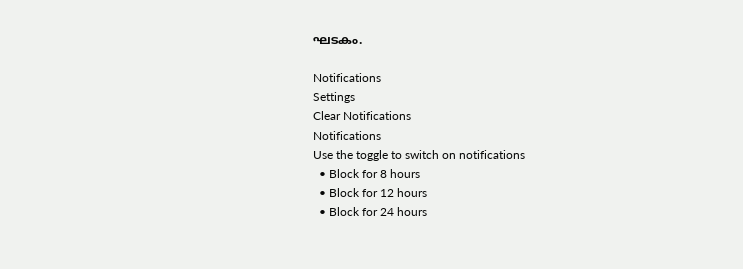ഘടകം.

Notifications
Settings
Clear Notifications
Notifications
Use the toggle to switch on notifications
  • Block for 8 hours
  • Block for 12 hours
  • Block for 24 hours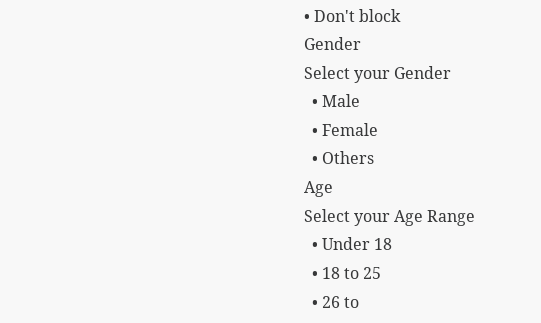• Don't block
Gender
Select your Gender
  • Male
  • Female
  • Others
Age
Select your Age Range
  • Under 18
  • 18 to 25
  • 26 to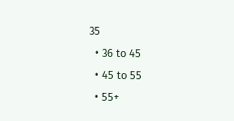35
  • 36 to 45
  • 45 to 55
  • 55+